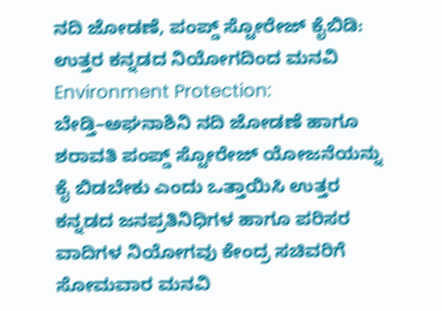ನದಿ ಜೋಡಣೆ, ಪಂಪ್ಡ್ ಸ್ಟೋರೇಜ್ ಕೈಬಿಡಿ: ಉತ್ತರ ಕನ್ನಡದ ನಿಯೋಗದಿಂದ ಮನವಿ
Environment Protection: ಬೇಡ್ತಿ–ಅಘನಾಶಿನಿ ನದಿ ಜೋಡಣೆ ಹಾಗೂ ಶರಾವತಿ ಪಂಪ್ಡ್ ಸ್ಟೋರೇಜ್ ಯೋಜನೆಯನ್ನು ಕೈ ಬಿಡಬೇಕು ಎಂದು ಒತ್ತಾಯಿಸಿ ಉತ್ತರ ಕನ್ನಡದ ಜನಪ್ರತಿನಿಧಿಗಳ ಹಾಗೂ ಪರಿಸರ ವಾದಿಗಳ ನಿಯೋಗವು ಕೇಂದ್ರ ಸಚಿವರಿಗೆ ಸೋಮವಾರ ಮನವಿ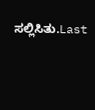ಸಲ್ಲಿಸಿತು.Last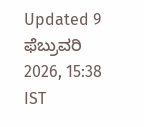Updated 9 ಫೆಬ್ರುವರಿ 2026, 15:38 IST